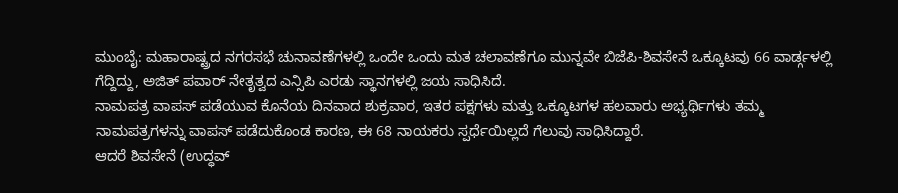ಮುಂಬೈ: ಮಹಾರಾಷ್ಟ್ರದ ನಗರಸಭೆ ಚುನಾವಣೆಗಳಲ್ಲಿ ಒಂದೇ ಒಂದು ಮತ ಚಲಾವಣೆಗೂ ಮುನ್ನವೇ ಬಿಜೆಪಿ-ಶಿವಸೇನೆ ಒಕ್ಕೂಟವು 66 ವಾರ್ಡ್ಗಳಲ್ಲಿ ಗೆದ್ದಿದ್ದು, ಅಜಿತ್ ಪವಾರ್ ನೇತೃತ್ವದ ಎನ್ಸಿಪಿ ಎರಡು ಸ್ಥಾನಗಳಲ್ಲಿ ಜಯ ಸಾಧಿಸಿದೆ.
ನಾಮಪತ್ರ ವಾಪಸ್ ಪಡೆಯುವ ಕೊನೆಯ ದಿನವಾದ ಶುಕ್ರವಾರ, ಇತರ ಪಕ್ಷಗಳು ಮತ್ತು ಒಕ್ಕೂಟಗಳ ಹಲವಾರು ಅಭ್ಯರ್ಥಿಗಳು ತಮ್ಮ ನಾಮಪತ್ರಗಳನ್ನು ವಾಪಸ್ ಪಡೆದುಕೊಂಡ ಕಾರಣ, ಈ 68 ನಾಯಕರು ಸ್ಪರ್ಧೆಯಿಲ್ಲದೆ ಗೆಲುವು ಸಾಧಿಸಿದ್ದಾರೆ.
ಆದರೆ ಶಿವಸೇನೆ (ಉದ್ಧವ್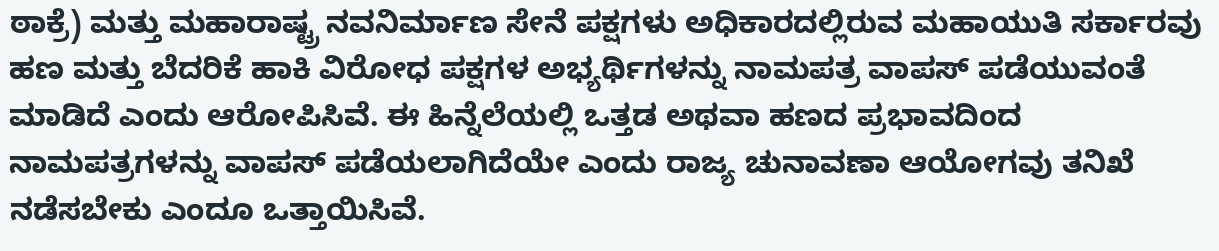ಠಾಕ್ರೆ) ಮತ್ತು ಮಹಾರಾಷ್ಟ್ರ ನವನಿರ್ಮಾಣ ಸೇನೆ ಪಕ್ಷಗಳು ಅಧಿಕಾರದಲ್ಲಿರುವ ಮಹಾಯುತಿ ಸರ್ಕಾರವು ಹಣ ಮತ್ತು ಬೆದರಿಕೆ ಹಾಕಿ ವಿರೋಧ ಪಕ್ಷಗಳ ಅಭ್ಯರ್ಥಿಗಳನ್ನು ನಾಮಪತ್ರ ವಾಪಸ್ ಪಡೆಯುವಂತೆ ಮಾಡಿದೆ ಎಂದು ಆರೋಪಿಸಿವೆ. ಈ ಹಿನ್ನೆಲೆಯಲ್ಲಿ ಒತ್ತಡ ಅಥವಾ ಹಣದ ಪ್ರಭಾವದಿಂದ ನಾಮಪತ್ರಗಳನ್ನು ವಾಪಸ್ ಪಡೆಯಲಾಗಿದೆಯೇ ಎಂದು ರಾಜ್ಯ ಚುನಾವಣಾ ಆಯೋಗವು ತನಿಖೆ ನಡೆಸಬೇಕು ಎಂದೂ ಒತ್ತಾಯಿಸಿವೆ.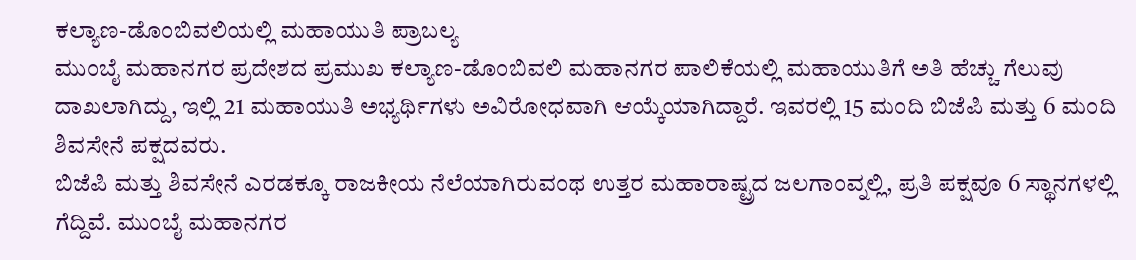ಕಲ್ಯಾಣ-ಡೊಂಬಿವಲಿಯಲ್ಲಿ ಮಹಾಯುತಿ ಪ್ರಾಬಲ್ಯ
ಮುಂಬೈ ಮಹಾನಗರ ಪ್ರದೇಶದ ಪ್ರಮುಖ ಕಲ್ಯಾಣ-ಡೊಂಬಿವಲಿ ಮಹಾನಗರ ಪಾಲಿಕೆಯಲ್ಲಿ ಮಹಾಯುತಿಗೆ ಅತಿ ಹೆಚ್ಚು ಗೆಲುವು ದಾಖಲಾಗಿದ್ದು, ಇಲ್ಲಿ 21 ಮಹಾಯುತಿ ಅಭ್ಯರ್ಥಿಗಳು ಅವಿರೋಧವಾಗಿ ಆಯ್ಕೆಯಾಗಿದ್ದಾರೆ. ಇವರಲ್ಲಿ 15 ಮಂದಿ ಬಿಜೆಪಿ ಮತ್ತು 6 ಮಂದಿ ಶಿವಸೇನೆ ಪಕ್ಷದವರು.
ಬಿಜೆಪಿ ಮತ್ತು ಶಿವಸೇನೆ ಎರಡಕ್ಕೂ ರಾಜಕೀಯ ನೆಲೆಯಾಗಿರುವಂಥ ಉತ್ತರ ಮಹಾರಾಷ್ಟ್ರದ ಜಲಗಾಂವ್ನಲ್ಲಿ, ಪ್ರತಿ ಪಕ್ಷವೂ 6 ಸ್ಥಾನಗಳಲ್ಲಿ ಗೆದ್ದಿವೆ. ಮುಂಬೈ ಮಹಾನಗರ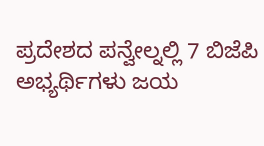ಪ್ರದೇಶದ ಪನ್ವೇಲ್ನಲ್ಲಿ 7 ಬಿಜೆಪಿ ಅಭ್ಯರ್ಥಿಗಳು ಜಯ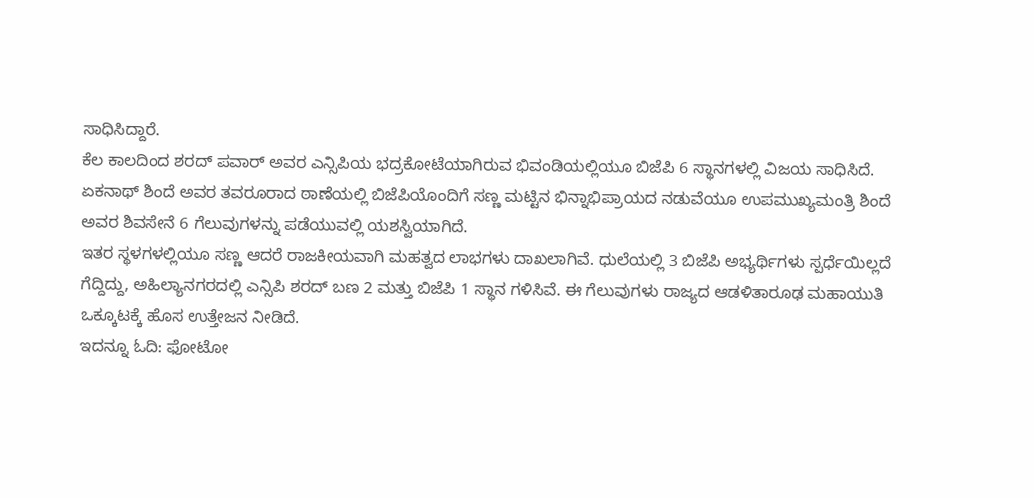ಸಾಧಿಸಿದ್ದಾರೆ.
ಕೆಲ ಕಾಲದಿಂದ ಶರದ್ ಪವಾರ್ ಅವರ ಎನ್ಸಿಪಿಯ ಭದ್ರಕೋಟೆಯಾಗಿರುವ ಭಿವಂಡಿಯಲ್ಲಿಯೂ ಬಿಜೆಪಿ 6 ಸ್ಥಾನಗಳಲ್ಲಿ ವಿಜಯ ಸಾಧಿಸಿದೆ. ಏಕನಾಥ್ ಶಿಂದೆ ಅವರ ತವರೂರಾದ ಠಾಣೆಯಲ್ಲಿ ಬಿಜೆಪಿಯೊಂದಿಗೆ ಸಣ್ಣ ಮಟ್ಟಿನ ಭಿನ್ನಾಭಿಪ್ರಾಯದ ನಡುವೆಯೂ ಉಪಮುಖ್ಯಮಂತ್ರಿ ಶಿಂದೆ ಅವರ ಶಿವಸೇನೆ 6 ಗೆಲುವುಗಳನ್ನು ಪಡೆಯುವಲ್ಲಿ ಯಶಸ್ವಿಯಾಗಿದೆ.
ಇತರ ಸ್ಥಳಗಳಲ್ಲಿಯೂ ಸಣ್ಣ ಆದರೆ ರಾಜಕೀಯವಾಗಿ ಮಹತ್ವದ ಲಾಭಗಳು ದಾಖಲಾಗಿವೆ. ಧುಲೆಯಲ್ಲಿ 3 ಬಿಜೆಪಿ ಅಭ್ಯರ್ಥಿಗಳು ಸ್ಪರ್ಧೆಯಿಲ್ಲದೆ ಗೆದ್ದಿದ್ದು, ಅಹಿಲ್ಯಾನಗರದಲ್ಲಿ ಎನ್ಸಿಪಿ ಶರದ್ ಬಣ 2 ಮತ್ತು ಬಿಜೆಪಿ 1 ಸ್ಥಾನ ಗಳಿಸಿವೆ. ಈ ಗೆಲುವುಗಳು ರಾಜ್ಯದ ಆಡಳಿತಾರೂಢ ಮಹಾಯುತಿ ಒಕ್ಕೂಟಕ್ಕೆ ಹೊಸ ಉತ್ತೇಜನ ನೀಡಿದೆ.
ಇದನ್ನೂ ಓದಿ: ಫೋಟೋ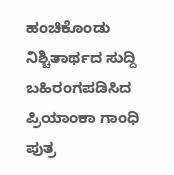ಹಂಚಿಕೊಂಡು ನಿಶ್ಚಿತಾರ್ಥದ ಸುದ್ದಿ ಬಹಿರಂಗಪಡಿಸಿದ ಪ್ರಿಯಾಂಕಾ ಗಾಂಧಿ ಪುತ್ರ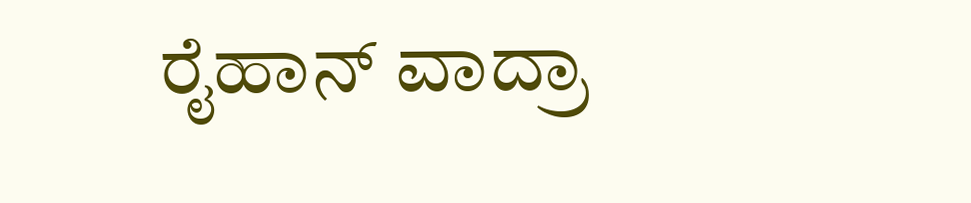ರೈಹಾನ್ ವಾದ್ರಾ